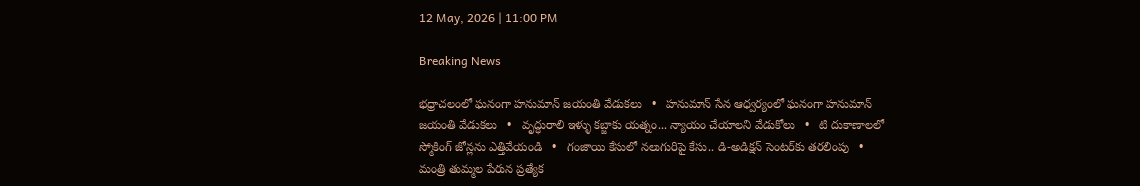12 May, 2026 | 11:00 PM

Breaking News

భధ్రాచలంలో ఘనంగా హనుమాన్‌ జయంతి వేడుకలు   •   హనుమాన్ సేన ఆధ్వర్యంలో ఘనంగా హనుమాన్ జయంతి వేడుకలు   •   వృద్ధురాలి ఇళ్ళు కబ్జాకు యత్నం... న్యాయం చేయాలని వేడుకోలు   •   టి దుకాణాలలో స్మోకింగ్ జోన్లను ఎత్తివేయండి   •   గంజాయి కేసులో నలుగురిపై కేసు.. డి-అడిక్షన్ సెంటర్‌కు తరలింపు   •   మంత్రి తుమ్మల పేరున ప్రత్యేక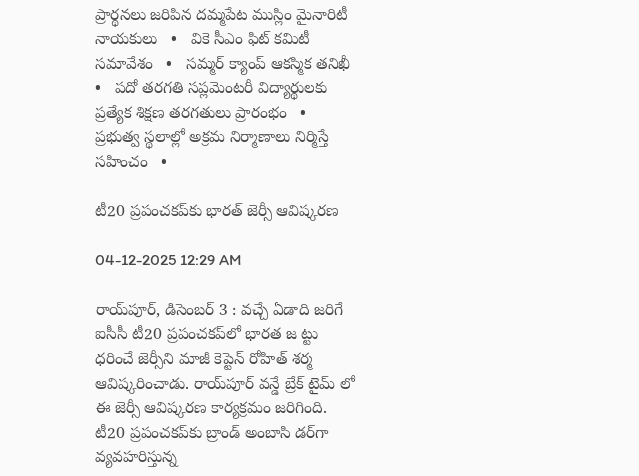ప్రార్థనలు జరిపిన దమ్మపేట ముస్లిం మైనారిటీ నాయకులు   •   వికె సీఎం ఫిట్ కమిటీ సమావేశం   •   సమ్మర్ క్యాంప్ ఆకస్మిక తనిఖీ   •   పదో తరగతి సప్లమెంటరీ విద్యార్థులకు ప్రత్యేక శిక్షణ తరగతులు ప్రారంభం   •   ప్రభుత్వ స్థలాల్లో అక్రమ నిర్మాణాలు నిర్మిస్తే సహించం   •

టీ20 ప్రపంచకప్‌కు భారత్ జెర్సీ ఆవిష్కరణ

04-12-2025 12:29 AM

రాయ్‌పూర్, డిసెంబర్ 3 : వచ్చే ఏడాది జరిగే ఐసీసీ టీ20 ప్రపంచకప్‌లో భారత జ ట్టు ధరించే జెర్సీని మాజీ కెప్టెన్ రోహిత్ శర్మ ఆవిష్కరించాడు. రాయ్‌పూర్ వన్డే బ్రేక్ టైమ్ లో ఈ జెర్సీ ఆవిష్కరణ కార్యక్రమం జరిగింది. టీ20 ప్రపంచకప్‌కు బ్రాండ్ అంబాసి డర్‌గా వ్యవహరిస్తున్న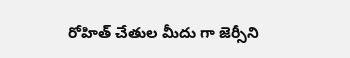రోహిత్ చేతుల మీదు గా జెర్సీని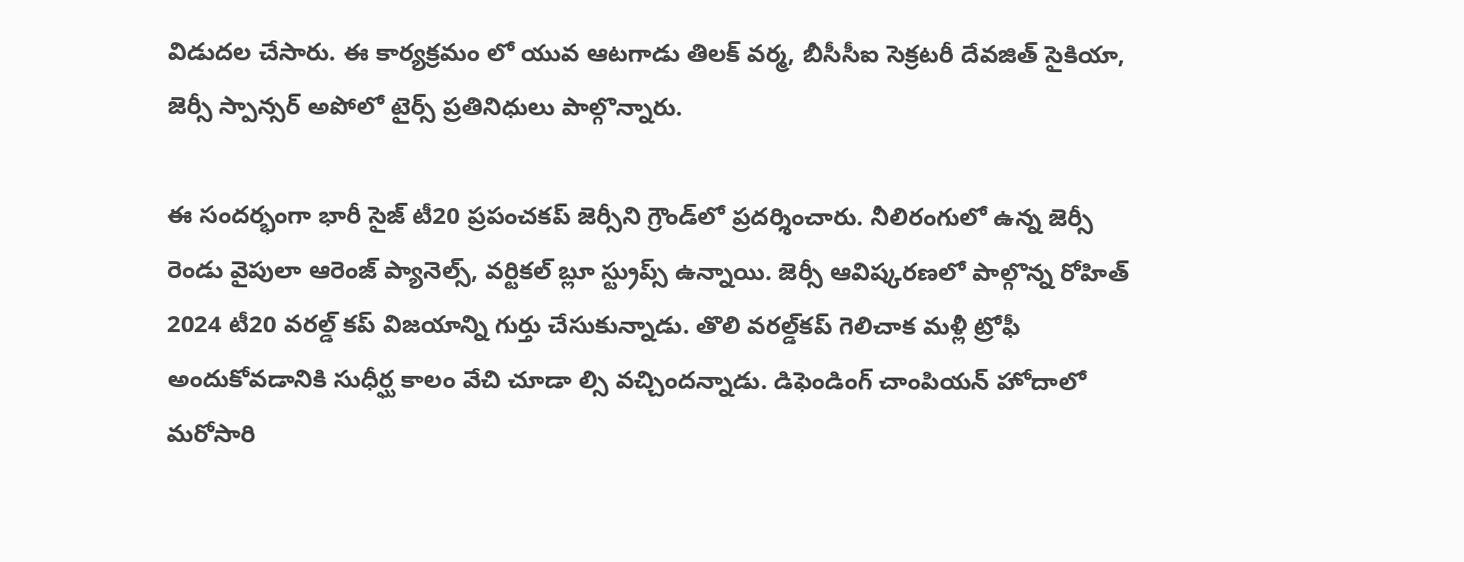విడుదల చేసారు. ఈ కార్యక్రమం లో యువ ఆటగాడు తిలక్ వర్మ, బీసీసీఐ సెక్రటరీ దేవజిత్ సైకియా, జెర్సీ స్పాన్సర్ అపోలో టైర్స్ ప్రతినిధులు పాల్గొన్నారు.

ఈ సందర్భంగా భారీ సైజ్ టీ20 ప్రపంచకప్ జెర్సీని గ్రౌండ్‌లో ప్రదర్శించారు. నీలిరంగులో ఉన్న జెర్సీ రెండు వైపులా ఆరెంజ్ ప్యానెల్స్, వర్టికల్ బ్లూ స్ట్రుప్స్ ఉన్నాయి. జెర్సీ ఆవిష్కరణలో పాల్గొన్న రోహిత్ 2024 టీ20 వరల్డ్ కప్ విజయాన్ని గుర్తు చేసుకున్నాడు. తొలి వరల్డ్‌కప్ గెలిచాక మళ్లీ ట్రోఫీ అందుకోవడానికి సుధీర్ఘ కాలం వేచి చూడా ల్సి వచ్చిందన్నాడు. డిఫెండింగ్ చాంపియన్ హోదాలో మరోసారి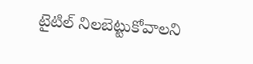టైటిల్ నిలబెట్టుకోవాలని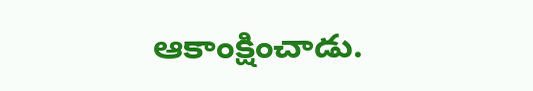ఆకాంక్షించాడు.